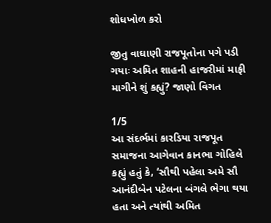શોધખોળ કરો

જીતુ વાઘાણી રાજપૂતોના પગે પડી ગયાઃ અમિત શાહની હાજરીમાં માફી માગીને શું કહ્યું? જાણો વિગત

1/5
આ સંદર્ભમાં કારડિયા રાજપૂત સમાજના આગેવાન કાનભા ગોહિલે કહ્યું હતું કે, ‘સૌથી પહેલા અમે સૌ આનંદીબેન પટેલના બંગલે ભેગા થયા હતા અને ત્યાંથી અમિત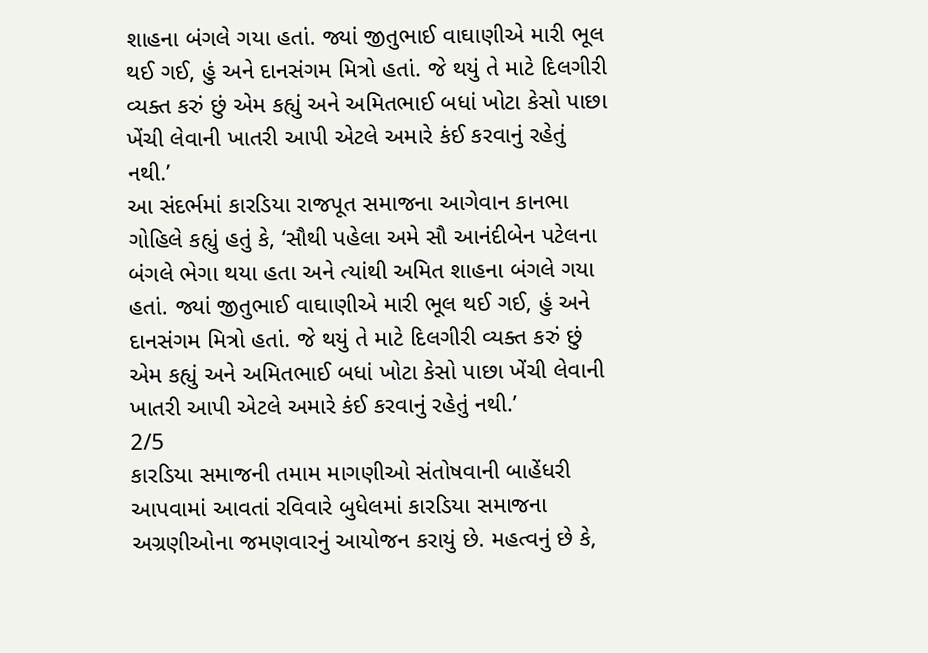શાહના બંગલે ગયા હતાં. જ્યાં જીતુભાઈ વાઘાણીએ મારી ભૂલ થઈ ગઈ, હું અને દાનસંગમ મિત્રો હતાં. જે થયું તે માટે દિલગીરી વ્યક્ત કરું છું એમ કહ્યું અને અમિતભાઈ બધાં ખોટા કેસો પાછા ખેંચી લેવાની ખાતરી આપી એટલે અમારે કંઈ કરવાનું રહેતું નથી.’
આ સંદર્ભમાં કારડિયા રાજપૂત સમાજના આગેવાન કાનભા ગોહિલે કહ્યું હતું કે, ‘સૌથી પહેલા અમે સૌ આનંદીબેન પટેલના બંગલે ભેગા થયા હતા અને ત્યાંથી અમિત શાહના બંગલે ગયા હતાં. જ્યાં જીતુભાઈ વાઘાણીએ મારી ભૂલ થઈ ગઈ, હું અને દાનસંગમ મિત્રો હતાં. જે થયું તે માટે દિલગીરી વ્યક્ત કરું છું એમ કહ્યું અને અમિતભાઈ બધાં ખોટા કેસો પાછા ખેંચી લેવાની ખાતરી આપી એટલે અમારે કંઈ કરવાનું રહેતું નથી.’
2/5
કારડિયા સમાજની તમામ માગણીઓ સંતોષવાની બાહેંધરી આપવામાં આવતાં રવિવારે બુધેલમાં કારડિયા સમાજના અગ્રણીઓના જમણવારનું આયોજન કરાયું છે. મહત્વનું છે કે,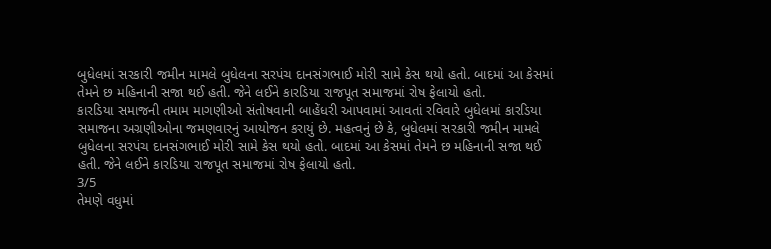બુધેલમાં સરકારી જમીન મામલે બુધેલના સરપંચ દાનસંગભાઈ મોરી સામે કેસ થયો હતો. બાદમાં આ કેસમાં તેમને છ મહિનાની સજા થઈ હતી. જેને લઈને કારડિયા રાજપૂત સમાજમાં રોષ ફેલાયો હતો.
કારડિયા સમાજની તમામ માગણીઓ સંતોષવાની બાહેંધરી આપવામાં આવતાં રવિવારે બુધેલમાં કારડિયા સમાજના અગ્રણીઓના જમણવારનું આયોજન કરાયું છે. મહત્વનું છે કે, બુધેલમાં સરકારી જમીન મામલે બુધેલના સરપંચ દાનસંગભાઈ મોરી સામે કેસ થયો હતો. બાદમાં આ કેસમાં તેમને છ મહિનાની સજા થઈ હતી. જેને લઈને કારડિયા રાજપૂત સમાજમાં રોષ ફેલાયો હતો.
3/5
તેમણે વધુમાં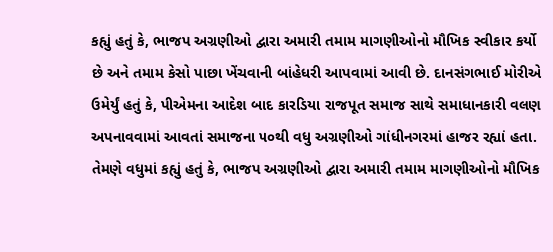કહ્યું હતું કે, ભાજપ અગ્રણીઓ દ્વારા અમારી તમામ માગણીઓનો મૌખિક સ્વીકાર કર્યો છે અને તમામ કેસો પાછા ખેંચવાની બાંહેધરી આપવામાં આવી છે. દાનસંગભાઈ મોરીએ ઉમેર્યું હતું કે, પીએમના આદેશ બાદ કારડિયા રાજપૂત સમાજ સાથે સમાધાનકારી વલણ અપનાવવામાં આવતાં સમાજના ૫૦થી વધુ અગ્રણીઓ ગાંધીનગરમાં હાજર રહ્યાં હતા.
તેમણે વધુમાં કહ્યું હતું કે, ભાજપ અગ્રણીઓ દ્વારા અમારી તમામ માગણીઓનો મૌખિક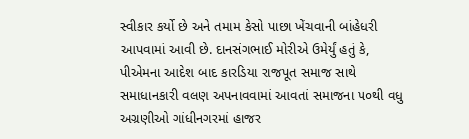સ્વીકાર કર્યો છે અને તમામ કેસો પાછા ખેંચવાની બાંહેધરી આપવામાં આવી છે. દાનસંગભાઈ મોરીએ ઉમેર્યું હતું કે, પીએમના આદેશ બાદ કારડિયા રાજપૂત સમાજ સાથે સમાધાનકારી વલણ અપનાવવામાં આવતાં સમાજના ૫૦થી વધુ અગ્રણીઓ ગાંધીનગરમાં હાજર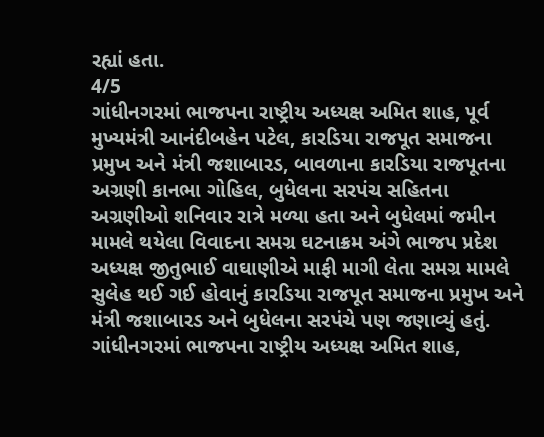રહ્યાં હતા.
4/5
ગાંધીનગરમાં ભાજપના રાષ્ટ્રીય અધ્યક્ષ અમિત શાહ, પૂર્વ મુખ્યમંત્રી આનંદીબહેન પટેલ, કારડિયા રાજપૂત સમાજના પ્રમુખ અને મંત્રી જશાબારડ, બાવળાના કારડિયા રાજપૂતના અગ્રણી કાનભા ગોહિલ, બુધેલના સરપંચ સહિતના અગ્રણીઓ શનિવાર રાત્રે મળ્યા હતા અને બુધેલમાં જમીન મામલે થયેલા વિવાદના સમગ્ર ઘટનાક્રમ અંગે ભાજપ પ્રદેશ અધ્યક્ષ જીતુભાઈ વાઘાણીએ માફી માગી લેતા સમગ્ર મામલે સુલેહ થઈ ગઈ હોવાનું કારડિયા રાજપૂત સમાજના પ્રમુખ અને મંત્રી જશાબારડ અને બુધેલના સરપંચે પણ જણાવ્યું હતું.
ગાંધીનગરમાં ભાજપના રાષ્ટ્રીય અધ્યક્ષ અમિત શાહ,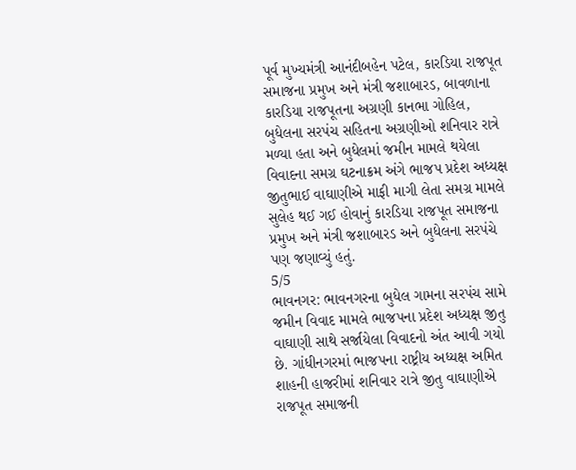પૂર્વ મુખ્યમંત્રી આનંદીબહેન પટેલ, કારડિયા રાજપૂત સમાજના પ્રમુખ અને મંત્રી જશાબારડ, બાવળાના કારડિયા રાજપૂતના અગ્રણી કાનભા ગોહિલ, બુધેલના સરપંચ સહિતના અગ્રણીઓ શનિવાર રાત્રે મળ્યા હતા અને બુધેલમાં જમીન મામલે થયેલા વિવાદના સમગ્ર ઘટનાક્રમ અંગે ભાજપ પ્રદેશ અધ્યક્ષ જીતુભાઈ વાઘાણીએ માફી માગી લેતા સમગ્ર મામલે સુલેહ થઈ ગઈ હોવાનું કારડિયા રાજપૂત સમાજના પ્રમુખ અને મંત્રી જશાબારડ અને બુધેલના સરપંચે પણ જણાવ્યું હતું.
5/5
ભાવનગર: ભાવનગરના બુધેલ ગામના સરપંચ સામે જમીન વિવાદ મામલે ભાજપના પ્રદેશ અધ્યક્ષ જીતુ વાઘાણી સાથે સર્જાયેલા વિવાદનો અંત આવી ગયો છે. ગાંધીનગરમાં ભાજપના રાષ્ટ્રીય અધ્યક્ષ અમિત શાહની હાજરીમાં શનિવાર રાત્રે જીતુ વાઘાણીએ રાજપૂત સમાજની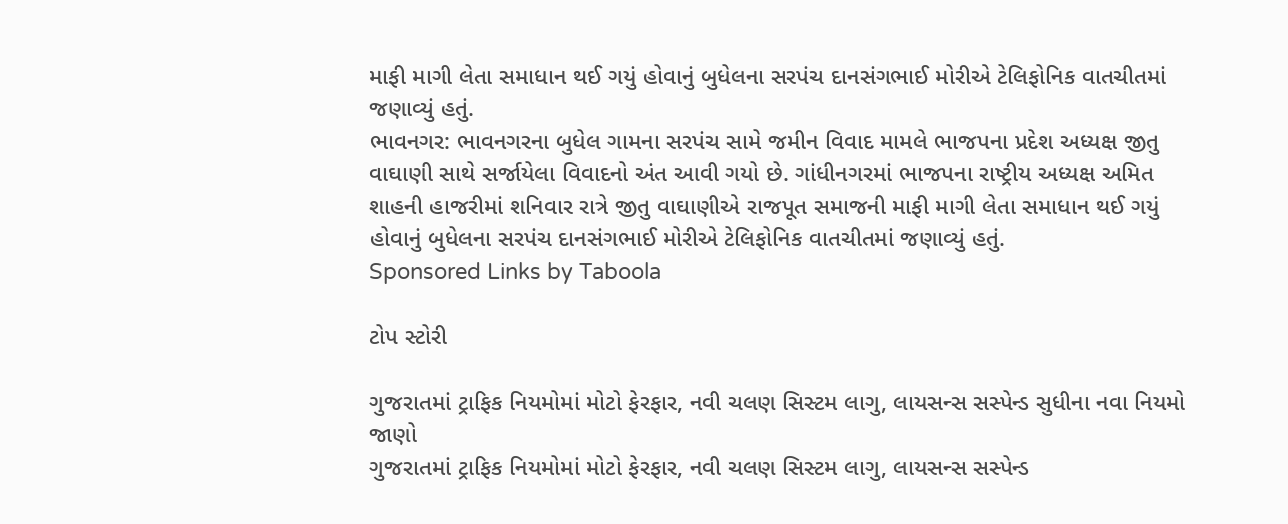માફી માગી લેતા સમાધાન થઈ ગયું હોવાનું બુધેલના સરપંચ દાનસંગભાઈ મોરીએ ટેલિફોનિક વાતચીતમાં જણાવ્યું હતું.
ભાવનગર: ભાવનગરના બુધેલ ગામના સરપંચ સામે જમીન વિવાદ મામલે ભાજપના પ્રદેશ અધ્યક્ષ જીતુ વાઘાણી સાથે સર્જાયેલા વિવાદનો અંત આવી ગયો છે. ગાંધીનગરમાં ભાજપના રાષ્ટ્રીય અધ્યક્ષ અમિત શાહની હાજરીમાં શનિવાર રાત્રે જીતુ વાઘાણીએ રાજપૂત સમાજની માફી માગી લેતા સમાધાન થઈ ગયું હોવાનું બુધેલના સરપંચ દાનસંગભાઈ મોરીએ ટેલિફોનિક વાતચીતમાં જણાવ્યું હતું.
Sponsored Links by Taboola

ટોપ સ્ટોરી

ગુજરાતમાં ટ્રાફિક નિયમોમાં મોટો ફેરફાર, નવી ચલણ સિસ્ટમ લાગુ, લાયસન્સ સસ્પેન્ડ સુધીના નવા નિયમો જાણો
ગુજરાતમાં ટ્રાફિક નિયમોમાં મોટો ફેરફાર, નવી ચલણ સિસ્ટમ લાગુ, લાયસન્સ સસ્પેન્ડ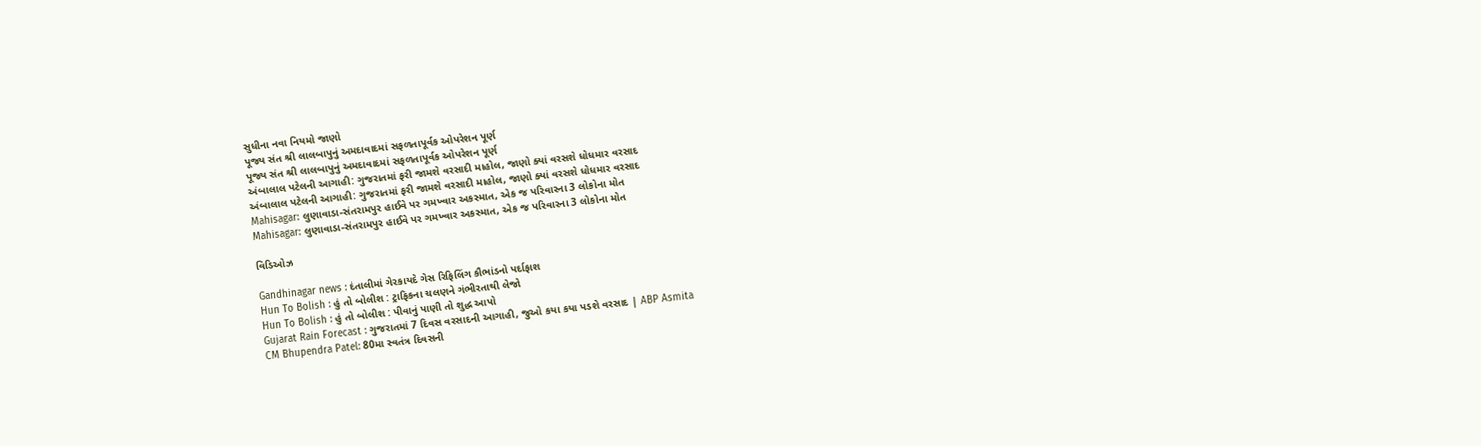સુધીના નવા નિયમો જાણો
પૂજ્ય સંત શ્રી લાલબાપુનું અમદાવાદમાં સફળતાપૂર્વક ઓપરેશન પૂર્ણ
પૂજ્ય સંત શ્રી લાલબાપુનું અમદાવાદમાં સફળતાપૂર્વક ઓપરેશન પૂર્ણ
અંબાલાલ પટેલની આગાહી: ગુજરાતમાં ફરી જામશે વરસાદી માહોલ, જાણો ક્યાં વરસશે ધોધમાર વરસાદ
અંબાલાલ પટેલની આગાહી: ગુજરાતમાં ફરી જામશે વરસાદી માહોલ, જાણો ક્યાં વરસશે ધોધમાર વરસાદ
Mahisagar: લુણાવાડા-સંતરામપુર હાઈવે પર ગમખ્વાર અકસ્માત, એક જ પરિવારના 3 લોકોના મોત
Mahisagar: લુણાવાડા-સંતરામપુર હાઈવે પર ગમખ્વાર અકસ્માત, એક જ પરિવારના 3 લોકોના મોત

વિડિઓઝ

Gandhinagar news : દંતાલીમાં ગેરકાયદે ગેસ રિફિલિંગ કૌભાંડનો પર્દાફાશ
Hun To Bolish : હું તો બોલીશ : ટ્રાફિકના ચલણને ગંભીરતાથી લેજો
Hun To Bolish : હું તો બોલીશ : પીવાનું પાણી તો શુદ્ધ આપો
Gujarat Rain Forecast : ગુજરાતમાં 7 દિવસ વરસાદની આગાહી, જુઓ કયા કયા પડશે વરસાદ | ABP Asmita
CM Bhupendra Patel: 80મા સ્વતંત્ર દિવસની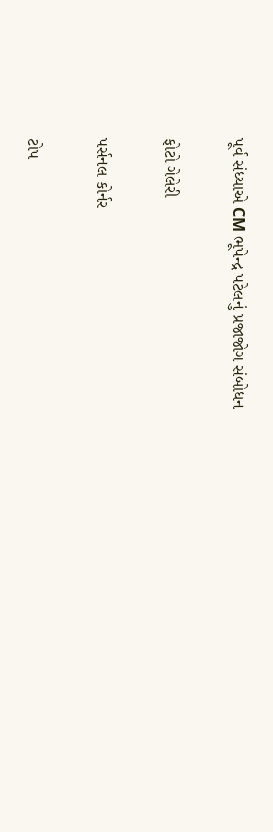પૂર્વ સંધ્યાએ CM ભૂપેન્દ્ર પટેલનું પ્રજાજોગ સંબોધન

ફોટો ગેલેરી

પર્સનલ કોર્નર

ટોપ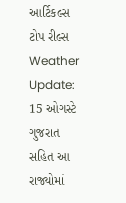આર્ટિકલ્સ
ટોપ રીલ્સ
Weather Update: 15 ઓગસ્ટે ગુજરાત સહિત આ રાજ્યોમાં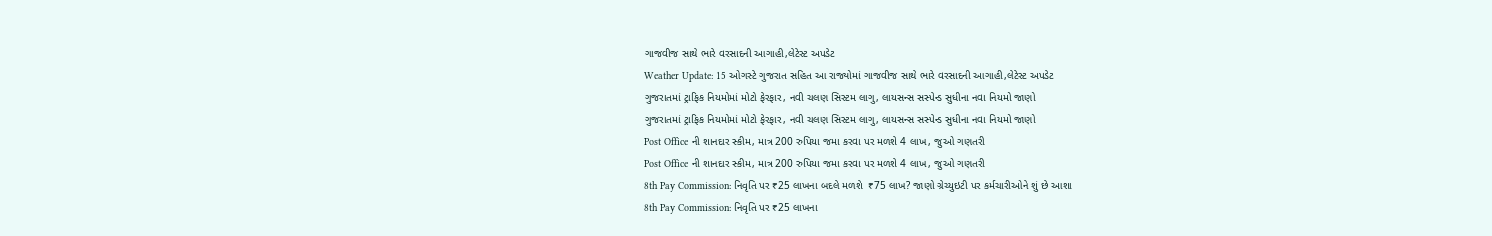ગાજવીજ સાથે ભારે વરસાદની આગાહી,લેટેસ્ટ અપડેટ
Weather Update: 15 ઓગસ્ટે ગુજરાત સહિત આ રાજ્યોમાં ગાજવીજ સાથે ભારે વરસાદની આગાહી,લેટેસ્ટ અપડેટ
ગુજરાતમાં ટ્રાફિક નિયમોમાં મોટો ફેરફાર, નવી ચલણ સિસ્ટમ લાગુ, લાયસન્સ સસ્પેન્ડ સુધીના નવા નિયમો જાણો
ગુજરાતમાં ટ્રાફિક નિયમોમાં મોટો ફેરફાર, નવી ચલણ સિસ્ટમ લાગુ, લાયસન્સ સસ્પેન્ડ સુધીના નવા નિયમો જાણો
Post Office ની શાનદાર સ્કીમ, માત્ર 200 રુપિયા જમા કરવા પર મળશે 4 લાખ, જુઓ ગણતરી
Post Office ની શાનદાર સ્કીમ, માત્ર 200 રુપિયા જમા કરવા પર મળશે 4 લાખ, જુઓ ગણતરી
8th Pay Commission: નિવૃતિ પર ₹25 લાખના બદલે મળશે  ₹75 લાખ? જાણો ગ્રેચ્યુઇટી પર કર્મચારીઓને શું છે આશા
8th Pay Commission: નિવૃતિ પર ₹25 લાખના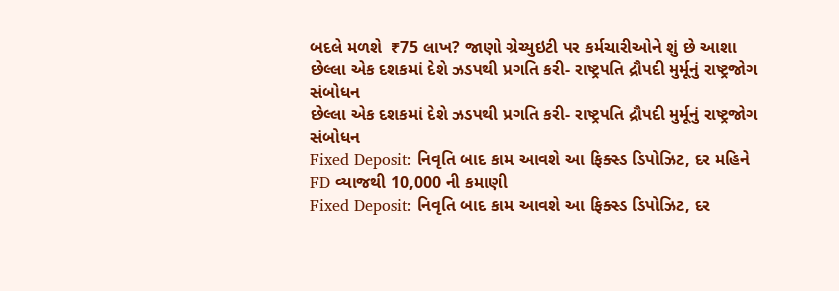બદલે મળશે  ₹75 લાખ? જાણો ગ્રેચ્યુઇટી પર કર્મચારીઓને શું છે આશા
છેલ્લા એક દશકમાં દેશે ઝડપથી પ્રગતિ કરી- રાષ્ટ્રપતિ દ્રૌપદી મુર્મૂનું રાષ્ટ્રજોગ સંબોધન
છેલ્લા એક દશકમાં દેશે ઝડપથી પ્રગતિ કરી- રાષ્ટ્રપતિ દ્રૌપદી મુર્મૂનું રાષ્ટ્રજોગ સંબોધન
Fixed Deposit: નિવૃતિ બાદ કામ આવશે આ ફિક્સ્ડ ડિપોઝિટ, દર મહિને FD વ્યાજથી 10,000 ની કમાણી
Fixed Deposit: નિવૃતિ બાદ કામ આવશે આ ફિક્સ્ડ ડિપોઝિટ, દર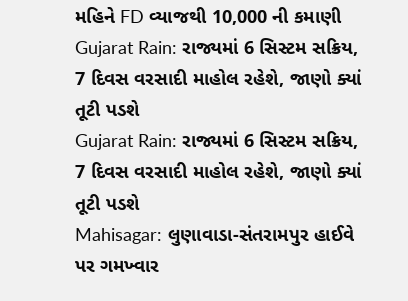મહિને FD વ્યાજથી 10,000 ની કમાણી
Gujarat Rain: રાજ્યમાં 6 સિસ્ટમ સક્રિય, 7 દિવસ વરસાદી માહોલ રહેશે, જાણો ક્યાં તૂટી પડશે
Gujarat Rain: રાજ્યમાં 6 સિસ્ટમ સક્રિય, 7 દિવસ વરસાદી માહોલ રહેશે, જાણો ક્યાં તૂટી પડશે
Mahisagar: લુણાવાડા-સંતરામપુર હાઈવે પર ગમખ્વાર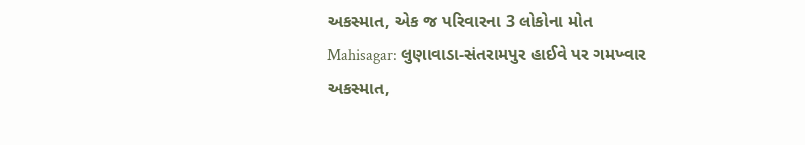અકસ્માત, એક જ પરિવારના 3 લોકોના મોત
Mahisagar: લુણાવાડા-સંતરામપુર હાઈવે પર ગમખ્વાર અકસ્માત,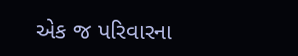એક જ પરિવારના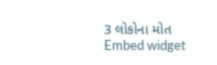3 લોકોના મોત
Embed widget